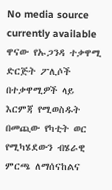No media source currently available
ዋናው የኡጋንዳ ተቃዋሚ ድርጅት ፖሊሶች በተቃዋሚዎች ላይ እርምጃ የሚወስዱት በመጪው የካቲት ወር የሚካሄደውን ብሄራዊ ምርጫ ለማሰናከልና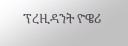ፕረዚዳንት ዮዌሪ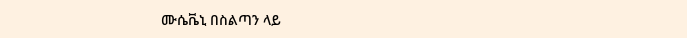ሙሴቬኒ በስልጣን ላይ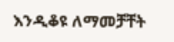እንዲቆዩ ለማመቻቸት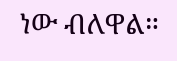ነው ብለዋል።